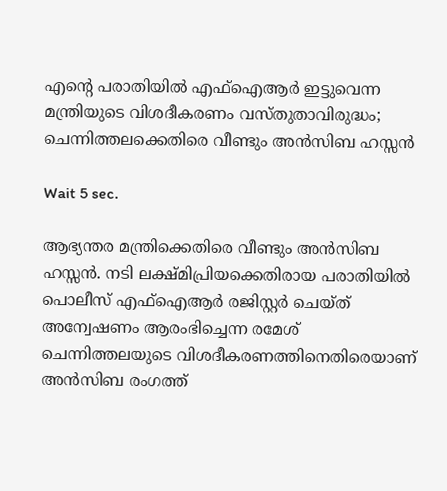എന്റെ പരാതിയിൽ എഫ്ഐആർ ഇട്ടുവെന്ന മന്ത്രിയുടെ വിശദീകരണം വസ്തുതാവിരുദ്ധം; ചെന്നിത്തലക്കെതിരെ വീണ്ടും അൻസിബ ഹസ്സൻ

Wait 5 sec.

ആഭ്യന്തര മന്ത്രിക്കെതിരെ വീണ്ടും അൻസിബ ഹസ്സൻ. നടി ലക്ഷ്മിപ്രിയക്കെതിരായ പരാതിയിൽ പൊലീസ് എഫ്ഐആർ രജിസ്റ്റർ ചെയ്ത് അന്വേഷണം ആരംഭിച്ചെന്ന രമേശ് ചെന്നിത്തലയുടെ വിശദീകരണത്തിനെതിരെയാണ് അൻസിബ രംഗത്ത്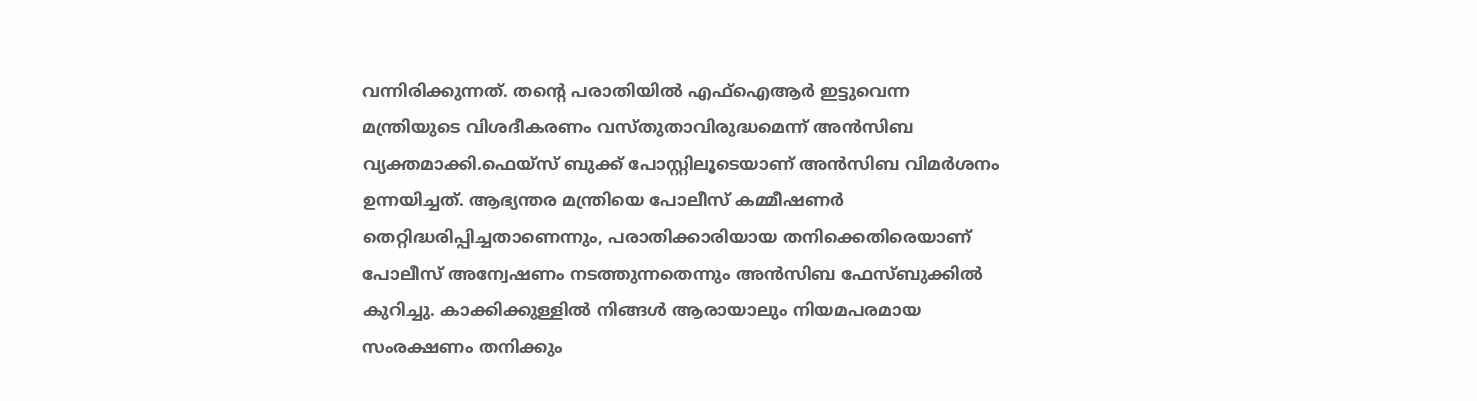വന്നിരിക്കുന്നത്. തൻ്റെ പരാതിയിൽ എഫ്ഐആർ ഇട്ടുവെന്ന മന്ത്രിയുടെ വിശദീകരണം വസ്തുതാവിരുദ്ധമെന്ന് അൻസിബ വ്യക്തമാക്കി.ഫെയ്സ് ബുക്ക് പോസ്റ്റിലൂടെയാണ് അൻസിബ വിമർശനം ഉന്നയിച്ചത്. ആഭ്യന്തര മന്ത്രിയെ പോലീസ് കമ്മീഷണർ തെറ്റിദ്ധരിപ്പിച്ചതാണെന്നും, പരാതിക്കാരിയായ തനിക്കെതിരെയാണ് പോലീസ് അന്വേഷണം നടത്തുന്നതെന്നും അൻസിബ ഫേസ്ബുക്കിൽ കുറിച്ചു. കാക്കിക്കുള്ളിൽ നിങ്ങൾ ആരായാലും നിയമപരമായ സംരക്ഷണം തനിക്കും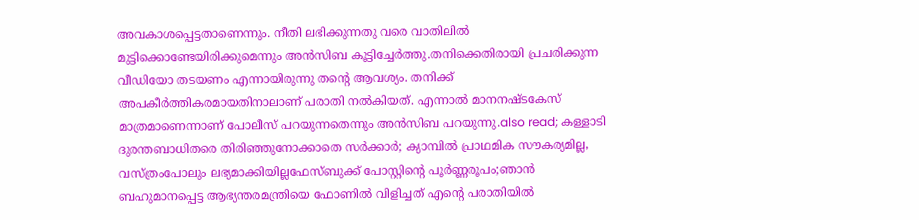അവകാശപ്പെട്ടതാണെന്നും. നീതി ലഭിക്കുന്നതു വരെ വാതിലിൽ മുട്ടിക്കൊണ്ടേയിരിക്കുമെന്നും അൻസിബ കൂട്ടിച്ചേർത്തു.തനിക്കെതിരായി പ്രചരിക്കുന്ന വീഡിയോ തടയണം എന്നായിരുന്നു തൻ്റെ ആവശ്യം. തനിക്ക് അപകീർത്തികരമായതിനാലാണ് പരാതി നൽകിയത്. എന്നാൽ മാനനഷ്ടകേസ് മാത്രമാണെന്നാണ് പോലീസ് പറയുന്നതെന്നും അൻസിബ പറയുന്നു.also read; കള്ളാടി ദുരന്തബാധിതരെ തിരിഞ്ഞുനോക്കാതെ സർക്കാർ; ക്യാമ്പിൽ പ്രാഥമിക സൗകര്യമില്ല, വസ്ത്രംപോലും ലഭ്യമാക്കിയില്ലഫേസ്ബുക്ക് പോസ്റ്റിന്റെ പൂർണ്ണരൂപം;ഞാൻ ബഹുമാനപ്പെട്ട ആഭ്യന്തരമന്ത്രിയെ ഫോണിൽ വിളിച്ചത് എന്റെ പരാതിയിൽ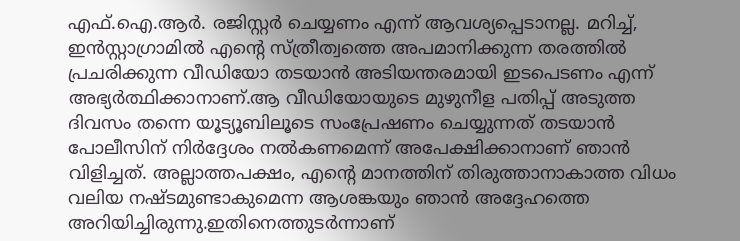എഫ്.ഐ.ആർ. രജിസ്റ്റർ ചെയ്യണം എന്ന് ആവശ്യപ്പെടാനല്ല. മറിച്ച്, ഇൻസ്റ്റാഗ്രാമിൽ എന്റെ സ്ത്രീത്വത്തെ അപമാനിക്കുന്ന തരത്തിൽ പ്രചരിക്കുന്ന വീഡിയോ തടയാൻ അടിയന്തരമായി ഇടപെടണം എന്ന് അഭ്യർത്ഥിക്കാനാണ്.ആ വീഡിയോയുടെ മുഴുനീള പതിപ്പ് അടുത്ത ദിവസം തന്നെ യൂട്യൂബിലൂടെ സംപ്രേഷണം ചെയ്യുന്നത് തടയാൻ പോലീസിന് നിർദ്ദേശം നൽകണമെന്ന് അപേക്ഷിക്കാനാണ് ഞാൻ വിളിച്ചത്. അല്ലാത്തപക്ഷം, എന്റെ മാനത്തിന് തിരുത്താനാകാത്ത വിധം വലിയ നഷ്ടമുണ്ടാകുമെന്ന ആശങ്കയും ഞാൻ അദ്ദേഹത്തെ അറിയിച്ചിരുന്നു.ഇതിനെത്തുടർന്നാണ്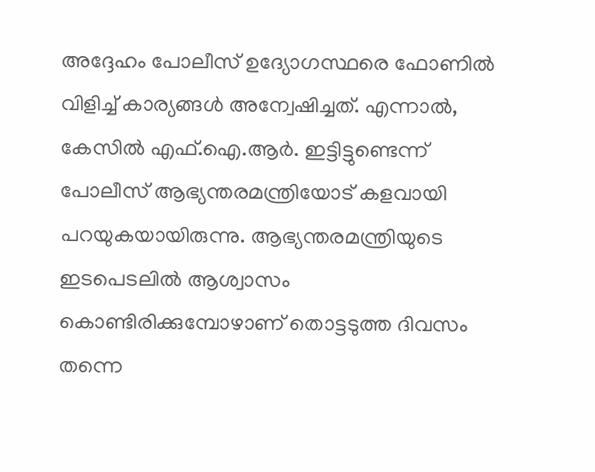അദ്ദേഹം പോലീസ് ഉദ്യോഗസ്ഥരെ ഫോണിൽ വിളിച്ച് കാര്യങ്ങൾ അന്വേഷിച്ചത്. എന്നാൽ, കേസിൽ എഫ്.ഐ.ആർ. ഇട്ടിട്ടുണ്ടെന്ന് പോലീസ് ആഭ്യന്തരമന്ത്രിയോട് കളവായി പറയുകയായിരുന്നു. ആഭ്യന്തരമന്ത്രിയുടെ ഇടപെടലിൽ ആശ്വാസം കൊണ്ടിരിക്കുമ്പോഴാണ് തൊട്ടടുത്ത ദിവസം തന്നെ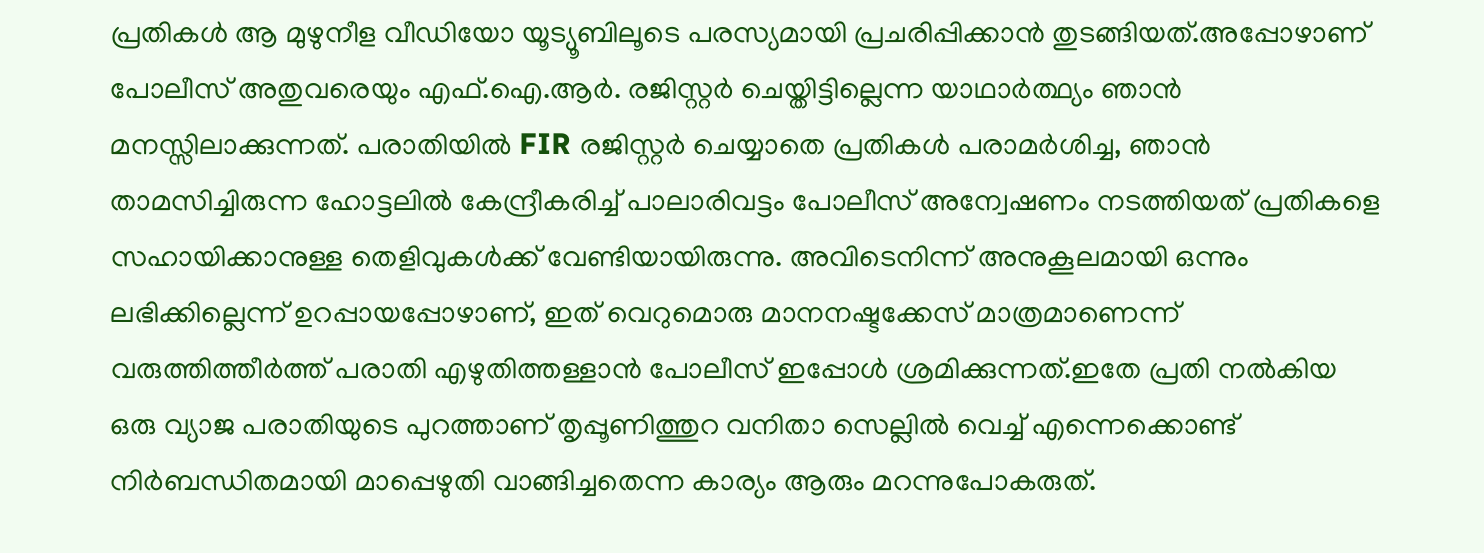പ്രതികൾ ആ മുഴുനീള വീഡിയോ യൂട്യൂബിലൂടെ പരസ്യമായി പ്രചരിപ്പിക്കാൻ തുടങ്ങിയത്.അപ്പോഴാണ് പോലീസ് അതുവരെയും എഫ്.ഐ.ആർ. രജിസ്റ്റർ ചെയ്തിട്ടില്ലെന്ന യാഥാർത്ഥ്യം ഞാൻ മനസ്സിലാക്കുന്നത്. പരാതിയിൽ FIR രജിസ്റ്റർ ചെയ്യാതെ പ്രതികൾ പരാമർശിച്ച, ഞാൻ താമസിച്ചിരുന്ന ഹോട്ടലിൽ കേന്ദ്രീകരിച്ച് പാലാരിവട്ടം പോലീസ് അന്വേഷണം നടത്തിയത് പ്രതികളെ സഹായിക്കാനുള്ള തെളിവുകൾക്ക് വേണ്ടിയായിരുന്നു. അവിടെനിന്ന് അനുകൂലമായി ഒന്നും ലഭിക്കില്ലെന്ന് ഉറപ്പായപ്പോഴാണ്, ഇത് വെറുമൊരു മാനനഷ്ടക്കേസ് മാത്രമാണെന്ന് വരുത്തിത്തീർത്ത് പരാതി എഴുതിത്തള്ളാൻ പോലീസ് ഇപ്പോൾ ശ്രമിക്കുന്നത്.ഇതേ പ്രതി നൽകിയ ഒരു വ്യാജ പരാതിയുടെ പുറത്താണ് തൃപ്പൂണിത്തുറ വനിതാ സെല്ലിൽ വെച്ച് എന്നെക്കൊണ്ട് നിർബന്ധിതമായി മാപ്പെഴുതി വാങ്ങിച്ചതെന്ന കാര്യം ആരും മറന്നുപോകരുത്.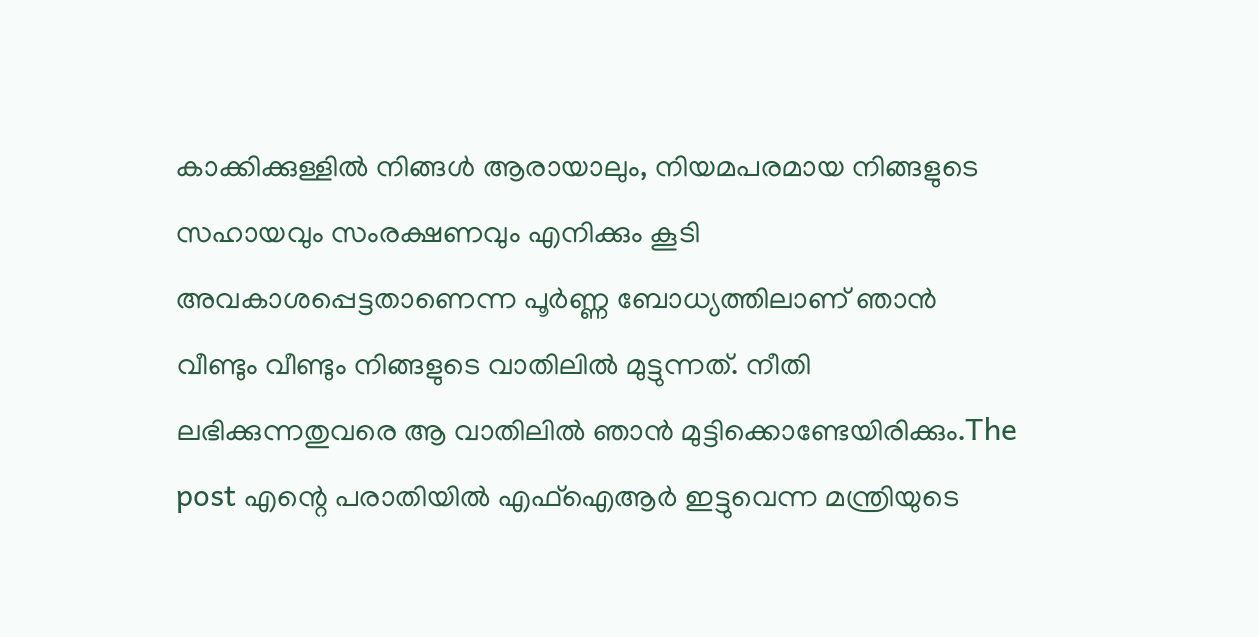കാക്കിക്കുള്ളിൽ നിങ്ങൾ ആരായാലും, നിയമപരമായ നിങ്ങളുടെ സഹായവും സംരക്ഷണവും എനിക്കും കൂടി അവകാശപ്പെട്ടതാണെന്ന പൂർണ്ണ ബോധ്യത്തിലാണ് ഞാൻ വീണ്ടും വീണ്ടും നിങ്ങളുടെ വാതിലിൽ മുട്ടുന്നത്. നീതി ലഭിക്കുന്നതുവരെ ആ വാതിലിൽ ഞാൻ മുട്ടിക്കൊണ്ടേയിരിക്കും.The post എന്റെ പരാതിയിൽ എഫ്ഐആർ ഇട്ടുവെന്ന മന്ത്രിയുടെ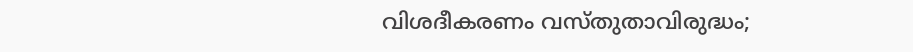വിശദീകരണം വസ്തുതാവിരുദ്ധം;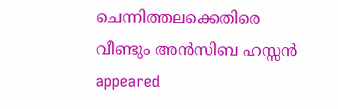ചെന്നിത്തലക്കെതിരെ വീണ്ടും അൻസിബ ഹസ്സൻ appeared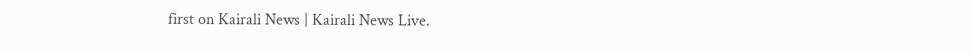first on Kairali News | Kairali News Live.